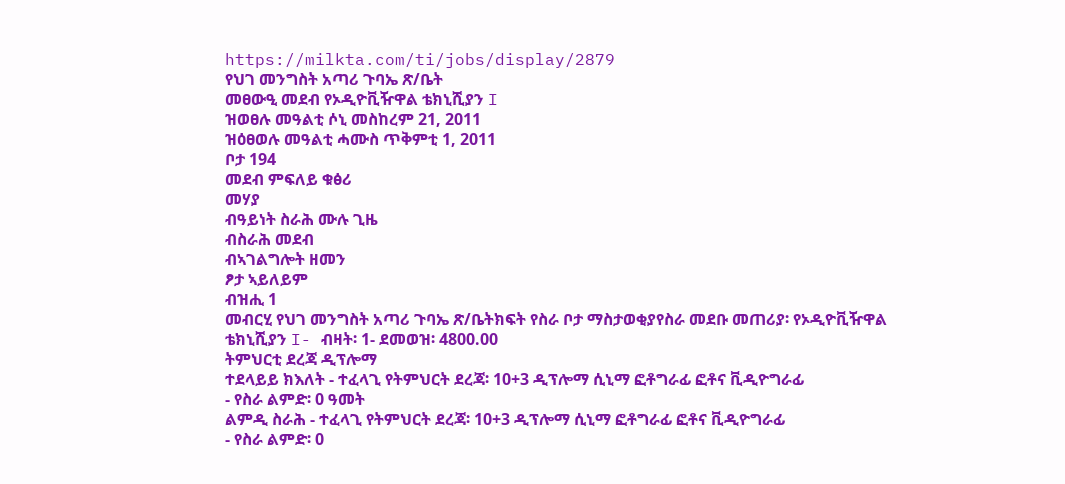https://milkta.com/ti/jobs/display/2879
የህገ መንግስት አጣሪ ጉባኤ ጽ/ቤት
መፀውዒ መደብ የኦዲዮቪዥዋል ቴክኒሺያን I
ዝወፀሉ መዓልቲ ሶኒ መስከረም 21, 2011
ዝዕፀወሉ መዓልቲ ሓሙስ ጥቅምቲ 1, 2011
ቦታ 194
መደብ ምፍለይ ቁፅሪ
መሃያ
ብዓይነት ስራሕ ሙሉ ጊዜ
ብስራሕ መደብ
ብኣገልግሎት ዘመን
ፆታ ኣይለይም
ብዝሒ 1
መብርሂ የህገ መንግስት አጣሪ ጉባኤ ጽ/ቤትክፍት የስራ ቦታ ማስታወቂያየስራ መደቡ መጠሪያ፡ የኦዲዮቪዥዋል ቴክኒሺያን I- ብዛት፡ 1- ደመወዝ፡ 4800.00
ትምህርቲ ደረጃ ዲፕሎማ
ተደላይይ ክእለት - ተፈላጊ የትምህርት ደረጃ፡ 10+3 ዲፕሎማ ሲኒማ ፎቶግራፊ ፎቶና ቪዲዮግራፊ
- የስራ ልምድ፡ 0 ዓመት
ልምዲ ስራሕ - ተፈላጊ የትምህርት ደረጃ፡ 10+3 ዲፕሎማ ሲኒማ ፎቶግራፊ ፎቶና ቪዲዮግራፊ
- የስራ ልምድ፡ 0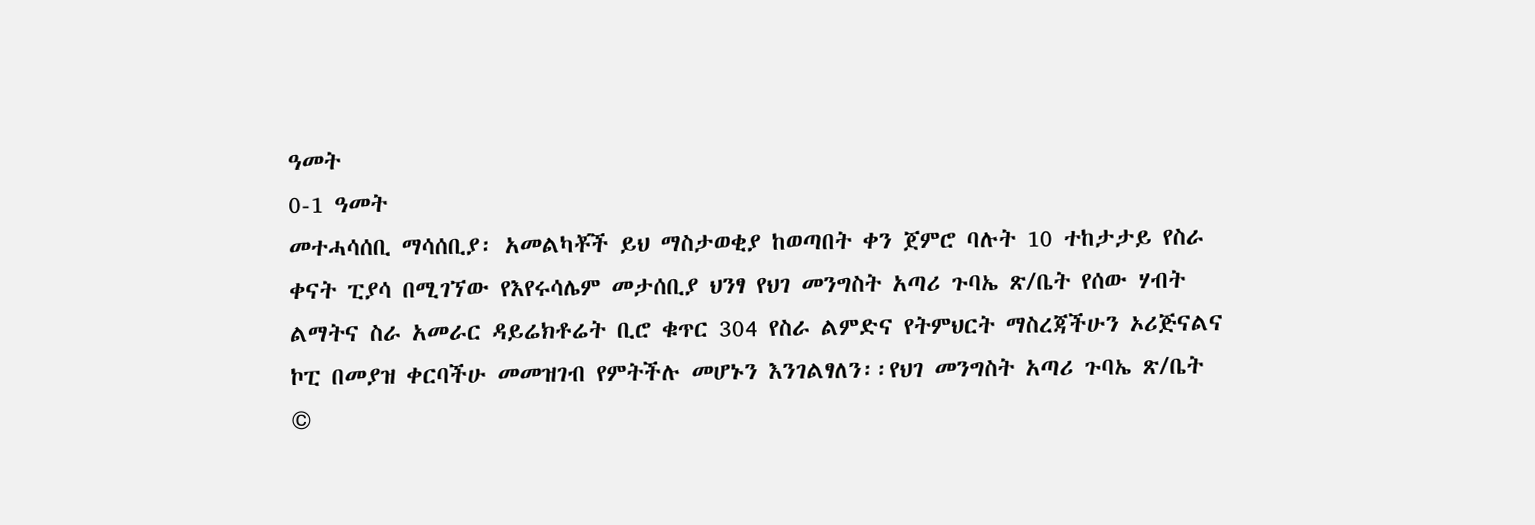ዓመት
0-1 ዓመት
መተሓሳሰቢ ማሳሰቢያ፡ አመልካቾች ይህ ማስታወቂያ ከወጣበት ቀን ጀምሮ ባሉት 10 ተከታታይ የስራ ቀናት ፒያሳ በሚገኘው የእየሩሳሌም መታሰቢያ ህንፃ የህገ መንግስት አጣሪ ጉባኤ ጽ/ቤት የሰው ሃብት ልማትና ስራ አመራር ዳይሬክቶሬት ቢሮ ቁጥር 304 የስራ ልምድና የትምህርት ማስረጃችሁን ኦሪጅናልና ኮፒ በመያዝ ቀርባችሁ መመዝገብ የምትችሉ መሆኑን እንገልፃለን፡፡የህገ መንግስት አጣሪ ጉባኤ ጽ/ቤት
©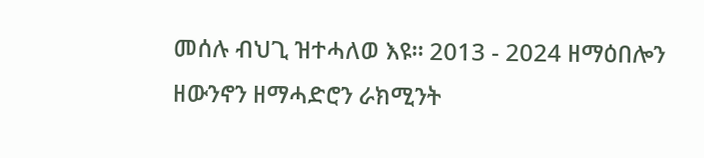መሰሉ ብህጊ ዝተሓለወ እዩ። 2013 - 2024 ዘማዕበሎን ዘውንኖን ዘማሓድሮን ራክሚንት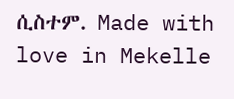ሲስተም. Made with love in Mekelle